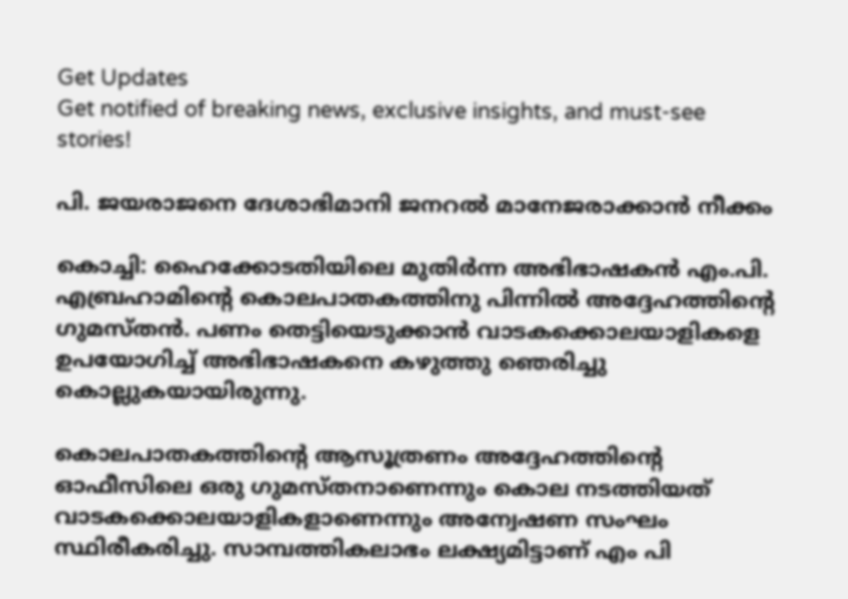Get Updates
Get notified of breaking news, exclusive insights, and must-see stories!

പി. ജയരാജനെ ദേശാഭിമാനി ജനറല്‍ മാനേജരാക്കാന്‍ നീക്കം

കൊച്ചി: ഹൈക്കോടതിയിലെ മുതിര്‍ന്ന അഭിഭാഷകന്‍ എം.പി. എബ്രഹാമിന്റെ കൊലപാതകത്തിനു പിന്നില്‍ അദ്ദേഹത്തിന്റെ ഗുമസ്തന്‍. പണം തെട്ടിയെടുക്കാന്‍ വാടകക്കൊലയാളികളെ ഉപയോഗിച്ച് അഭിഭാഷകനെ കഴുത്തു ഞെരിച്ചു കൊല്ലുകയായിരുന്നു.

കൊലപാതകത്തിന്റെ ആസൂത്രണം അദ്ദേഹത്തിന്റെ ഓഫീസിലെ ഒരു ഗുമസ്തനാണെന്നും കൊല നടത്തിയത് വാടകക്കൊലയാളികളാണെന്നും അന്വേഷണ സംഘം സ്ഥിരീകരിച്ചു. സാമ്പത്തികലാഭം ലക്ഷ്യമിട്ടാണ് എം പി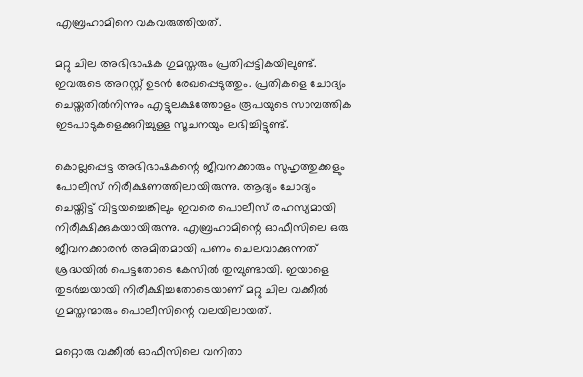എബ്രഹാമിനെ വകവരുത്തിയത്.

മറ്റു ചില അഭിഭാഷക ഗുമസ്തരും പ്രതിപ്പട്ടികയിലുണ്ട്. ഇവരുടെ അറസ്റ്റ് ഉടന്‍ രേഖപ്പെടുത്തും. പ്രതികളെ ചോദ്യം ചെയ്തതില്‍നിന്നും എട്ടുലക്ഷത്തോളം രൂപയുടെ സാമ്പത്തിക ഇടപാടുകളെക്കുറിച്ചുള്ള സൂചനയും ലഭിച്ചിട്ടുണ്ട്.

കൊല്ലപ്പെട്ട അഭിഭാഷകന്റെ ജീവനക്കാരും സുഹൃത്തുക്കളും പോലീസ് നിരീക്ഷണത്തിലായിരുന്നു. ആദ്യം ചോദ്യം ചെയ്തിട്ട് വിട്ടയച്ചെങ്കിലും ഇവരെ പൊലീസ് രഹസ്യമായി നിരീക്ഷിക്കുകയായിരുന്നു. എബ്രഹാമിന്റെ ഓഫീസിലെ ഒരു ജീവനക്കാരന്‍ അമിതമായി പണം ചെലവാക്കുന്നത് ശ്രദ്ധയില്‍ പെട്ടതോടെ കേസില്‍ തുമ്പുണ്ടായി. ഇയാളെ തുടര്‍ച്ചയായി നിരീക്ഷിച്ചതോടെയാണ് മറ്റു ചില വക്കീല്‍ ഗുമസ്തന്മാരും പൊലീസിന്റെ വലയിലായത്.

മറ്റൊരു വക്കീല്‍ ഓഫീസിലെ വനിതാ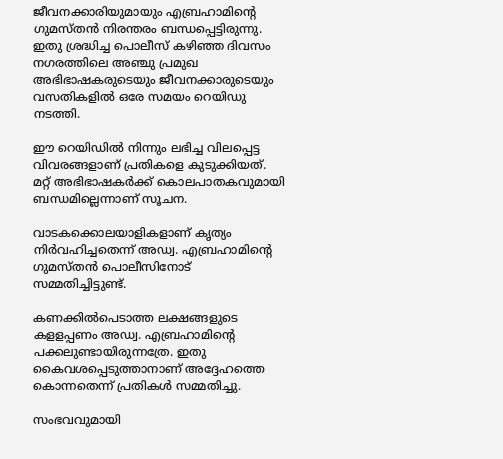ജീവനക്കാരിയുമായും എബ്രഹാമിന്റെ ഗുമസ്തന്‍ നിരന്തരം ബന്ധപ്പെട്ടിരുന്നു. ഇതു ശ്രദ്ധിച്ച പൊലീസ് കഴിഞ്ഞ ദിവസം നഗരത്തിലെ അഞ്ചു പ്രമുഖ അഭിഭാഷകരുടെയും ജീവനക്കാരുടെയും വസതികളില്‍ ഒരേ സമയം റെയിഡു നടത്തി.

ഈ റെയിഡില്‍ നിന്നും ലഭിച്ച വിലപ്പെട്ട വിവരങ്ങളാണ് പ്രതികളെ കുടുക്കിയത്. മറ്റ് അഭിഭാഷകര്‍ക്ക് കൊലപാതകവുമായി ബന്ധമില്ലെന്നാണ് സൂചന.

വാടകക്കൊലയാളികളാണ് കൃത്യം നിര്‍വഹിച്ചതെന്ന് അഡ്വ. എബ്രഹാമിന്റെ ഗുമസ്തന്‍ പൊലീസിനോട് സമ്മതിച്ചിട്ടുണ്ട്.

കണക്കില്‍പെടാത്ത ലക്ഷങ്ങളുടെ കളളപ്പണം അഡ്വ. എബ്രഹാമിന്റെ പക്കലുണ്ടായിരുന്നത്രേ. ഇതു കൈവശപ്പെടുത്താനാണ് അദ്ദേഹത്തെ കൊന്നതെന്ന് പ്രതികള്‍ സമ്മതിച്ചു.

സംഭവവുമായി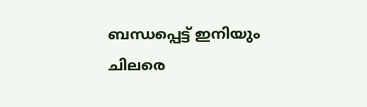ബന്ധപ്പെട്ട് ഇനിയും ചിലരെ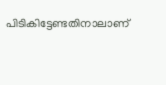പിടികിട്ടേണ്ടതിനാലാണ്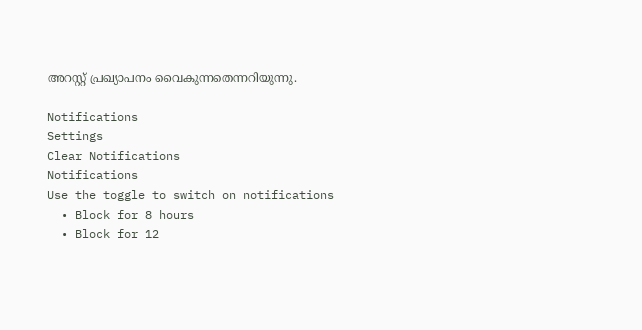അറസ്റ്റ് പ്രഖ്യാപനം വൈകുന്നതെന്നറിയുന്നു.

Notifications
Settings
Clear Notifications
Notifications
Use the toggle to switch on notifications
  • Block for 8 hours
  • Block for 12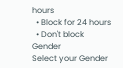hours
  • Block for 24 hours
  • Don't block
Gender
Select your Gender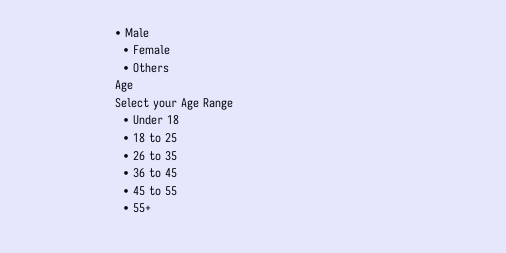• Male
  • Female
  • Others
Age
Select your Age Range
  • Under 18
  • 18 to 25
  • 26 to 35
  • 36 to 45
  • 45 to 55
  • 55+